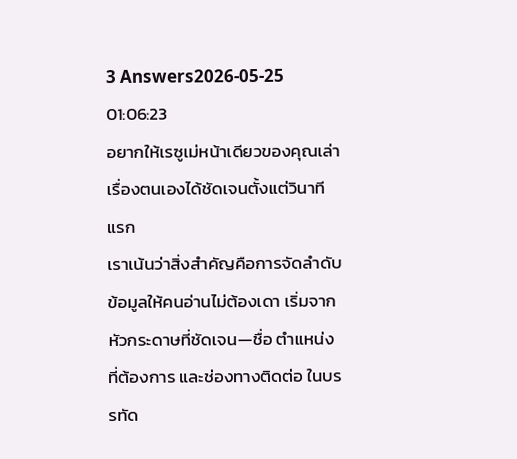3 Answers2026-05-25 01:06:23
อยากให้เรซูเม่หน้าเดียวของคุณเล่าเรื่องตนเองได้ชัดเจนตั้งแต่วินาทีแรก
เราเน้นว่าสิ่งสำคัญคือการจัดลำดับข้อมูลให้คนอ่านไม่ต้องเดา เริ่มจากหัวกระดาษที่ชัดเจน—ชื่อ ตำแหน่งที่ต้องการ และช่องทางติดต่อ ในบรรทัด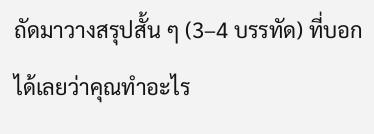ถัดมาวางสรุปสั้น ๆ (3–4 บรรทัด) ที่บอกได้เลยว่าคุณทำอะไร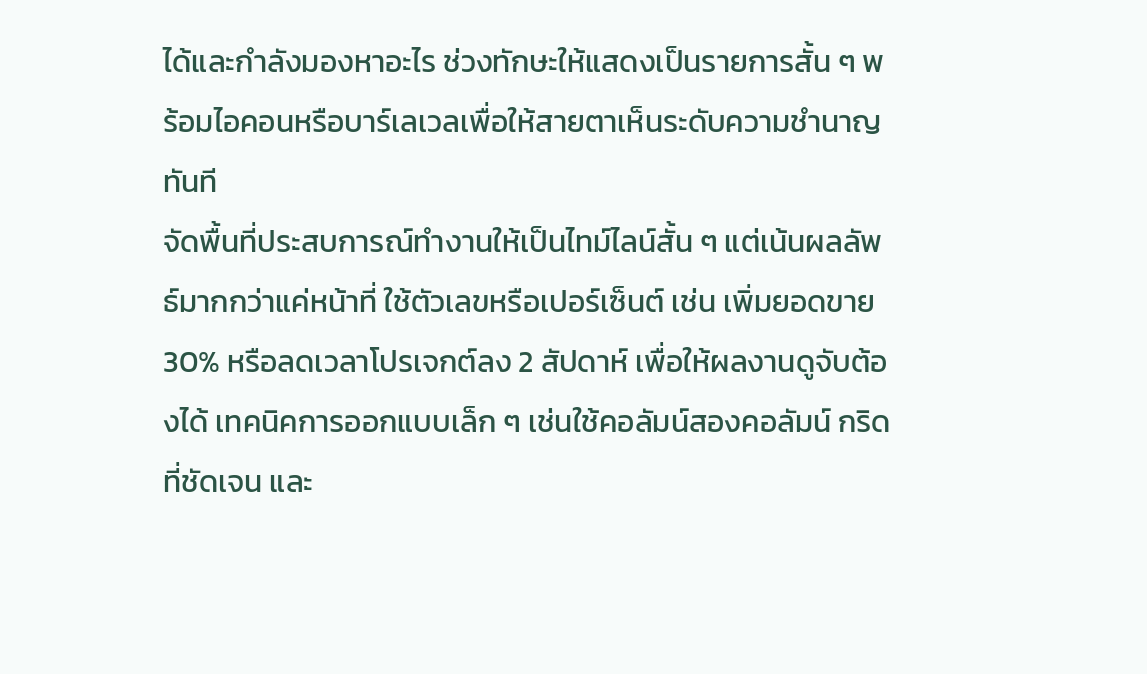ได้และกำลังมองหาอะไร ช่วงทักษะให้แสดงเป็นรายการสั้น ๆ พร้อมไอคอนหรือบาร์เลเวลเพื่อให้สายตาเห็นระดับความชำนาญทันที
จัดพื้นที่ประสบการณ์ทำงานให้เป็นไทม์ไลน์สั้น ๆ แต่เน้นผลลัพธ์มากกว่าแค่หน้าที่ ใช้ตัวเลขหรือเปอร์เซ็นต์ เช่น เพิ่มยอดขาย 30% หรือลดเวลาโปรเจกต์ลง 2 สัปดาห์ เพื่อให้ผลงานดูจับต้องได้ เทคนิคการออกแบบเล็ก ๆ เช่นใช้คอลัมน์สองคอลัมน์ กริดที่ชัดเจน และ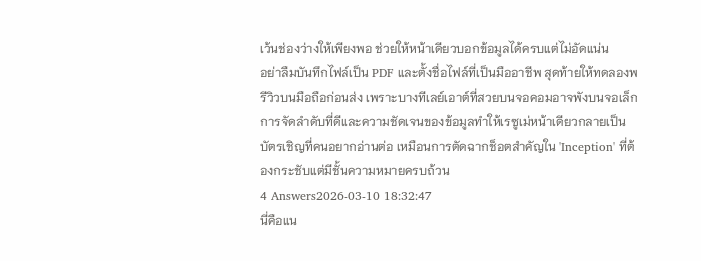เว้นช่องว่างให้เพียงพอ ช่วยให้หน้าเดียวบอกข้อมูลได้ครบแต่ไม่อัดแน่น
อย่าลืมบันทึกไฟล์เป็น PDF และตั้งชื่อไฟล์ที่เป็นมืออาชีพ สุดท้ายให้ทดลองพรีวิวบนมือถือก่อนส่ง เพราะบางทีเลย์เอาต์ที่สวยบนจอคอมอาจพังบนจอเล็ก การจัดลำดับที่ดีและความชัดเจนของข้อมูลทำให้เรซูเม่หน้าเดียวกลายเป็นบัตรเชิญที่คนอยากอ่านต่อ เหมือนการตัดฉากช็อตสำคัญใน 'Inception' ที่ต้องกระชับแต่มีชั้นความหมายครบถ้วน
4 Answers2026-03-10 18:32:47
นี่คือแน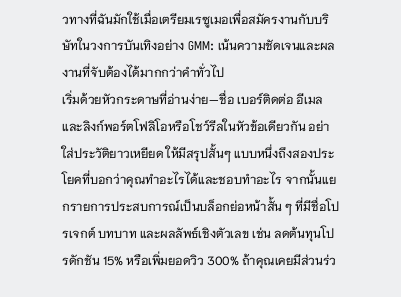วทางที่ฉันมักใช้เมื่อเตรียมเรซูเมอเพื่อสมัครงานกับบริษัทในวงการบันเทิงอย่าง GMM: เน้นความชัดเจนและผลงานที่จับต้องได้มากกว่าคำทั่วไป
เริ่มด้วยหัวกระดาษที่อ่านง่าย—ชื่อ เบอร์ติดต่อ อีเมล และลิงก์พอร์ตโฟลิโอหรือโชว์รีลในหัวข้อเดียวกัน อย่าใส่ประวัติยาวเหยียด ให้มีสรุปสั้นๆ แบบหนึ่งถึงสองประโยคที่บอกว่าคุณทำอะไรได้และชอบทำอะไร จากนั้นแยกรายการประสบการณ์เป็นบล็อกย่อหน้าสั้น ๆ ที่มีชื่อโปรเจกต์ บทบาท และผลลัพธ์เชิงตัวเลข เช่น ลดต้นทุนโปรดักชัน 15% หรือเพิ่มยอดวิว 300% ถ้าคุณเคยมีส่วนร่ว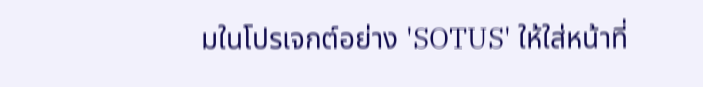มในโปรเจกต์อย่าง 'SOTUS' ให้ใส่หน้าที่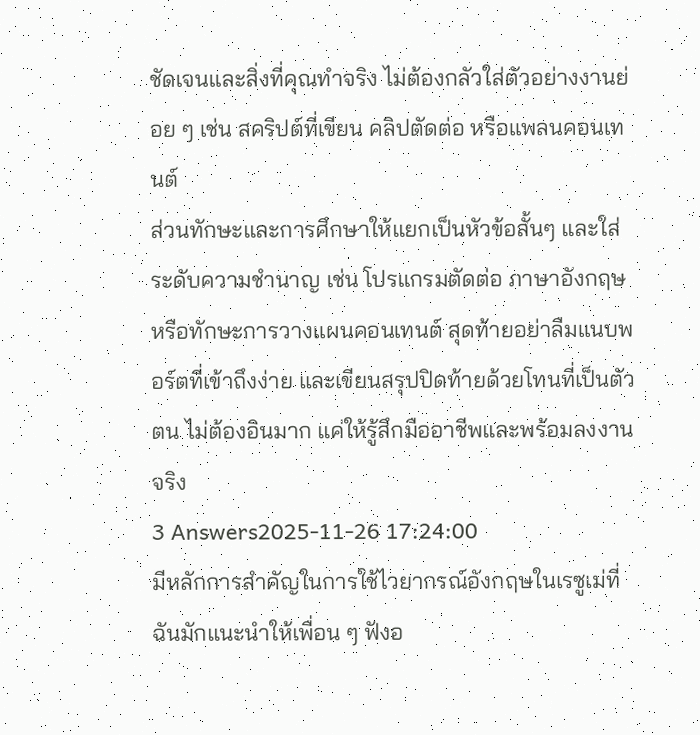ชัดเจนและสิ่งที่คุณทำจริง ไม่ต้องกลัวใส่ตัวอย่างงานย่อย ๆ เช่น สคริปต์ที่เขียน คลิปตัดต่อ หรือแพลนคอนเทนต์
ส่วนทักษะและการศึกษาให้แยกเป็นหัวข้อสั้นๆ และใส่ระดับความชำนาญ เช่น โปรแกรมตัดต่อ ภาษาอังกฤษ หรือทักษะการวางแผนคอนเทนต์ สุดท้ายอย่าลืมแนบพอร์ตที่เข้าถึงง่าย และเขียนสรุปปิดท้ายด้วยโทนที่เป็นตัวตน ไม่ต้องอินมาก แค่ให้รู้สึกมืออาชีพและพร้อมลงงานจริง
3 Answers2025-11-26 17:24:00
มีหลักการสำคัญในการใช้ไวยากรณ์อังกฤษในเรซูเม่ที่ฉันมักแนะนำให้เพื่อน ๆ ฟังอ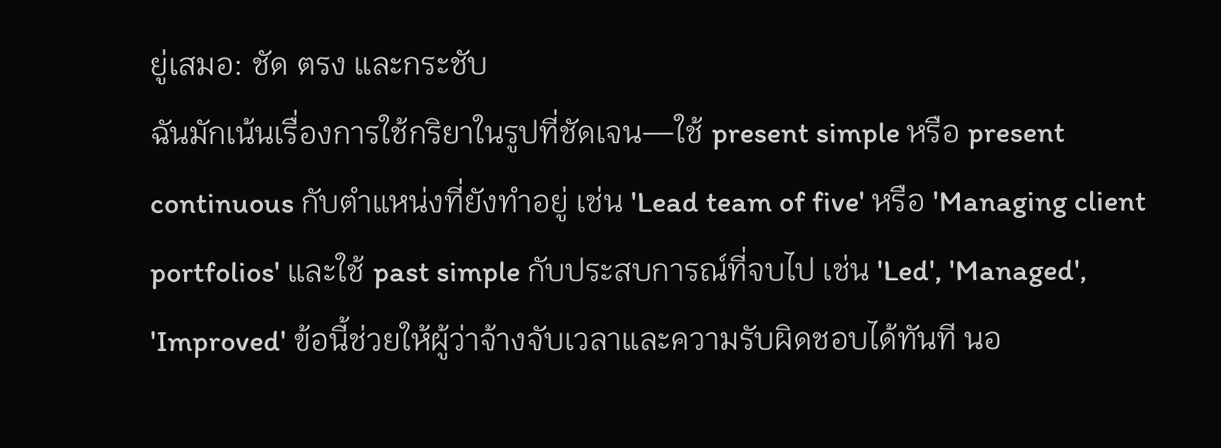ยู่เสมอ: ชัด ตรง และกระชับ
ฉันมักเน้นเรื่องการใช้กริยาในรูปที่ชัดเจน—ใช้ present simple หรือ present continuous กับตำแหน่งที่ยังทำอยู่ เช่น 'Lead team of five' หรือ 'Managing client portfolios' และใช้ past simple กับประสบการณ์ที่จบไป เช่น 'Led', 'Managed', 'Improved' ข้อนี้ช่วยให้ผู้ว่าจ้างจับเวลาและความรับผิดชอบได้ทันที นอ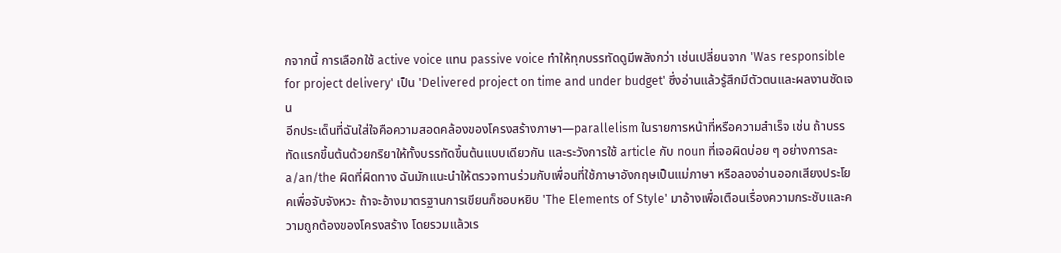กจากนี้ การเลือกใช้ active voice แทน passive voice ทำให้ทุกบรรทัดดูมีพลังกว่า เช่นเปลี่ยนจาก 'Was responsible for project delivery' เป็น 'Delivered project on time and under budget' ซึ่งอ่านแล้วรู้สึกมีตัวตนและผลงานชัดเจน
อีกประเด็นที่ฉันใส่ใจคือความสอดคล้องของโครงสร้างภาษา—parallelism ในรายการหน้าที่หรือความสำเร็จ เช่น ถ้าบรรทัดแรกขึ้นต้นด้วยกริยาให้ทั้งบรรทัดขึ้นต้นแบบเดียวกัน และระวังการใช้ article กับ noun ที่เจอผิดบ่อย ๆ อย่างการละ a/an/the ผิดที่ผิดทาง ฉันมักแนะนำให้ตรวจทานร่วมกับเพื่อนที่ใช้ภาษาอังกฤษเป็นแม่ภาษา หรือลองอ่านออกเสียงประโยคเพื่อจับจังหวะ ถ้าจะอ้างมาตรฐานการเขียนก็ชอบหยิบ 'The Elements of Style' มาอ้างเพื่อเตือนเรื่องความกระชับและความถูกต้องของโครงสร้าง โดยรวมแล้วเร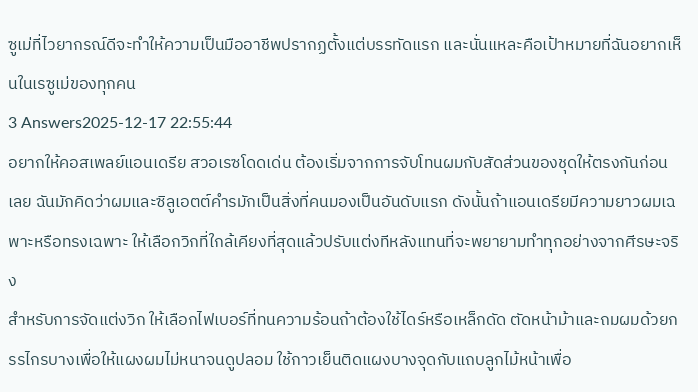ซูเม่ที่ไวยากรณ์ดีจะทำให้ความเป็นมืออาชีพปรากฏตั้งแต่บรรทัดแรก และนั่นแหละคือเป้าหมายที่ฉันอยากเห็นในเรซูเม่ของทุกคน
3 Answers2025-12-17 22:55:44
อยากให้คอสเพลย์แอนเดรีย สวอเรซโดดเด่น ต้องเริ่มจากการจับโทนผมกับสัดส่วนของชุดให้ตรงกันก่อนเลย ฉันมักคิดว่าผมและซิลูเอตต์คำรมักเป็นสิ่งที่คนมองเป็นอันดับแรก ดังนั้นถ้าแอนเดรียมีความยาวผมเฉพาะหรือทรงเฉพาะ ให้เลือกวิกที่ใกล้เคียงที่สุดแล้วปรับแต่งทีหลังแทนที่จะพยายามทำทุกอย่างจากศีรษะจริง
สำหรับการจัดแต่งวิก ให้เลือกไฟเบอร์ที่ทนความร้อนถ้าต้องใช้ไดร์หรือเหล็กดัด ตัดหน้าม้าและถมผมด้วยกรรไกรบางเพื่อให้แผงผมไม่หนาจนดูปลอม ใช้กาวเย็นติดแผงบางจุดกับแถบลูกไม้หน้าเพื่อ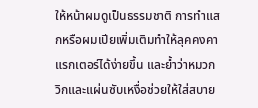ให้หน้าผมดูเป็นธรรมชาติ การทำแสกหรือผมเปียเพิ่มเติมทำให้ลุคคงคาแรกเตอร์ได้ง่ายขึ้น และย้ำว่าหมวกวิกและแผ่นซับเหงื่อช่วยให้ใส่สบาย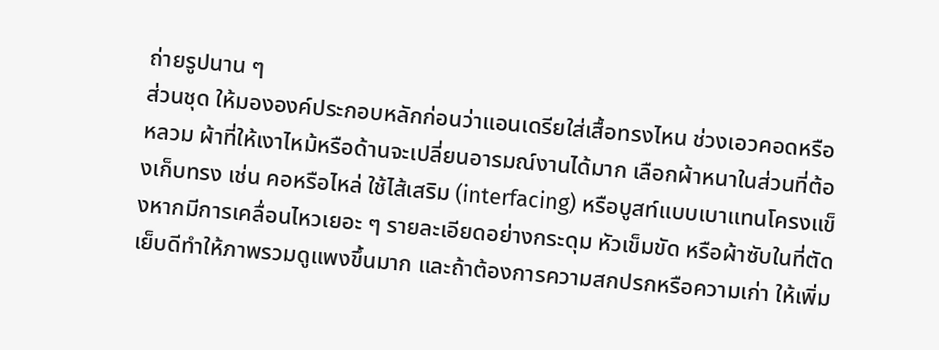ถ่ายรูปนาน ๆ
ส่วนชุด ให้มององค์ประกอบหลักก่อนว่าแอนเดรียใส่เสื้อทรงไหน ช่วงเอวคอดหรือหลวม ผ้าที่ให้เงาไหม้หรือด้านจะเปลี่ยนอารมณ์งานได้มาก เลือกผ้าหนาในส่วนที่ต้องเก็บทรง เช่น คอหรือไหล่ ใช้ไส้เสริม (interfacing) หรือบูสท์แบบเบาแทนโครงแข็งหากมีการเคลื่อนไหวเยอะ ๆ รายละเอียดอย่างกระดุม หัวเข็มขัด หรือผ้าซับในที่ตัดเย็บดีทำให้ภาพรวมดูแพงขึ้นมาก และถ้าต้องการความสกปรกหรือความเก่า ให้เพิ่ม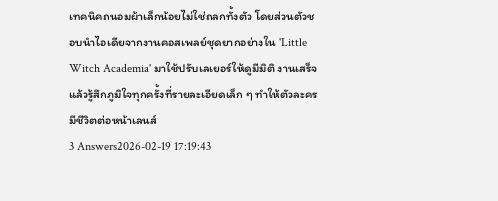เทคนิคถนอมผ้าเล็กน้อยไม่ใช่ถลกทั้งตัว โดยส่วนตัวชอบนำไอเดียจากงานคอสเพลย์ชุดยากอย่างใน 'Little Witch Academia' มาใช้ปรับเลเยอร์ให้ดูมีมิติ งานเสร็จแล้วรู้สึกภูมิใจทุกครั้งที่รายละเอียดเล็ก ๆ ทำให้ตัวละครมีชีวิตต่อหน้าเลนส์
3 Answers2026-02-19 17:19:43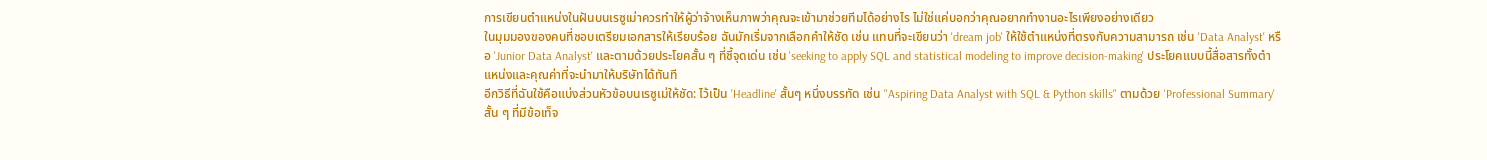การเขียนตำแหน่งในฝันบนเรซูเม่าควรทำให้ผู้ว่าจ้างเห็นภาพว่าคุณจะเข้ามาช่วยทีมได้อย่างไร ไม่ใช่แค่บอกว่าคุณอยากทำงานอะไรเพียงอย่างเดียว
ในมุมมองของคนที่ชอบเตรียมเอกสารให้เรียบร้อย ฉันมักเริ่มจากเลือกคำให้ชัด เช่น แทนที่จะเขียนว่า 'dream job' ให้ใช้ตำแหน่งที่ตรงกับความสามารถ เช่น 'Data Analyst' หรือ 'Junior Data Analyst' และตามด้วยประโยคสั้น ๆ ที่ชี้จุดเด่น เช่น 'seeking to apply SQL and statistical modeling to improve decision-making' ประโยคแบบนี้สื่อสารทั้งตำแหน่งและคุณค่าที่จะนำมาให้บริษัทได้ทันที
อีกวิธีที่ฉันใช้คือแบ่งส่วนหัวข้อบนเรซูเม่ให้ชัด: ไว้เป็น 'Headline' สั้นๆ หนึ่งบรรทัด เช่น "Aspiring Data Analyst with SQL & Python skills" ตามด้วย 'Professional Summary' สั้น ๆ ที่มีข้อเท็จ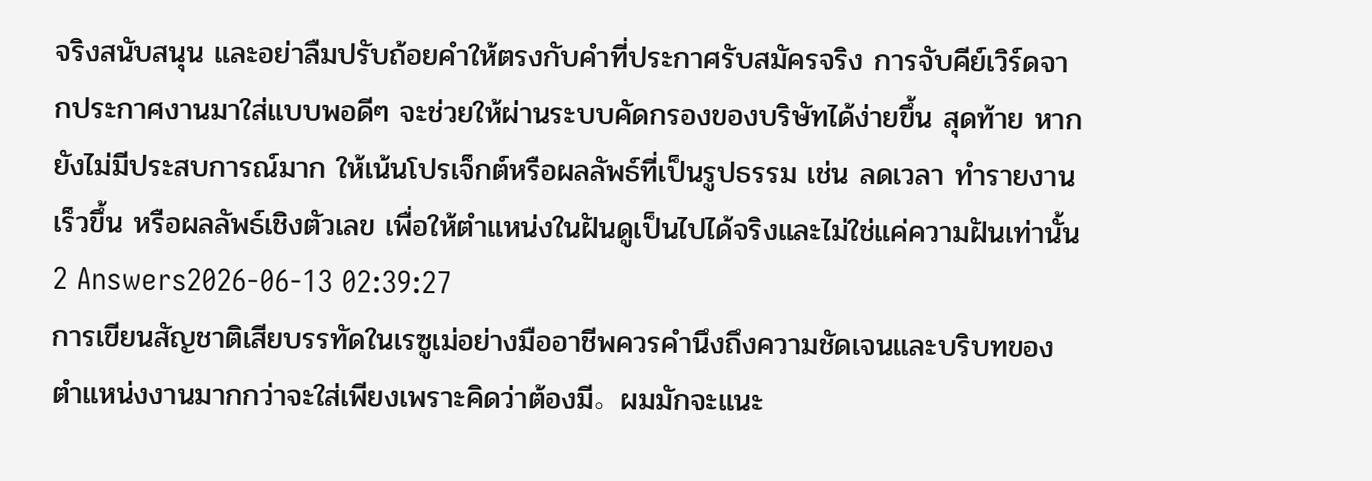จริงสนับสนุน และอย่าลืมปรับถ้อยคำให้ตรงกับคำที่ประกาศรับสมัครจริง การจับคีย์เวิร์ดจากประกาศงานมาใส่แบบพอดีๆ จะช่วยให้ผ่านระบบคัดกรองของบริษัทได้ง่ายขึ้น สุดท้าย หากยังไม่มีประสบการณ์มาก ให้เน้นโปรเจ็กต์หรือผลลัพธ์ที่เป็นรูปธรรม เช่น ลดเวลา ทำรายงานเร็วขึ้น หรือผลลัพธ์เชิงตัวเลข เพื่อให้ตำแหน่งในฝันดูเป็นไปได้จริงและไม่ใช่แค่ความฝันเท่านั้น
2 Answers2026-06-13 02:39:27
การเขียนสัญชาติเสียบรรทัดในเรซูเม่อย่างมืออาชีพควรคำนึงถึงความชัดเจนและบริบทของตำแหน่งงานมากกว่าจะใส่เพียงเพราะคิดว่าต้องมี。ผมมักจะแนะ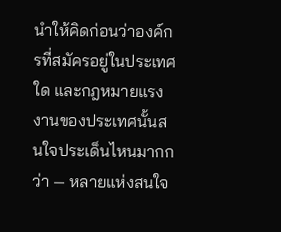นำให้คิดก่อนว่าองค์กรที่สมัครอยู่ในประเทศใด และกฎหมายแรงงานของประเทศนั้นสนใจประเด็นไหนมากกว่า — หลายแห่งสนใจ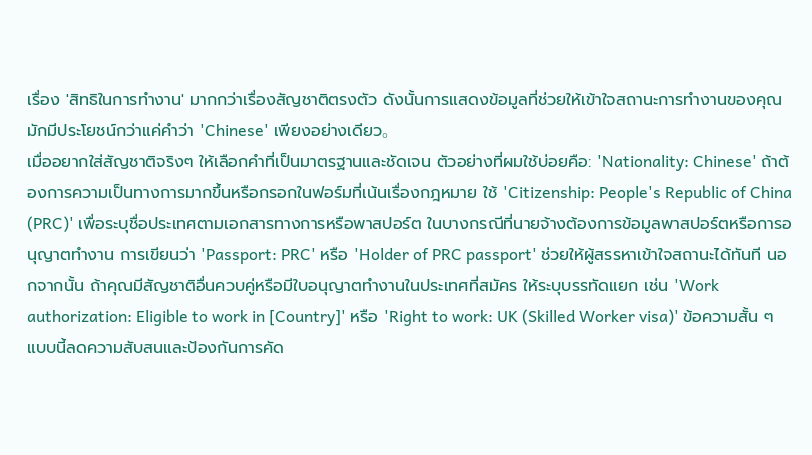เรื่อง 'สิทธิในการทำงาน' มากกว่าเรื่องสัญชาติตรงตัว ดังนั้นการแสดงข้อมูลที่ช่วยให้เข้าใจสถานะการทำงานของคุณมักมีประโยชน์กว่าแค่คำว่า 'Chinese' เพียงอย่างเดียว。
เมื่ออยากใส่สัญชาติจริงๆ ให้เลือกคำที่เป็นมาตรฐานและชัดเจน ตัวอย่างที่ผมใช้บ่อยคือ: 'Nationality: Chinese' ถ้าต้องการความเป็นทางการมากขึ้นหรือกรอกในฟอร์มที่เน้นเรื่องกฎหมาย ใช้ 'Citizenship: People's Republic of China (PRC)' เพื่อระบุชื่อประเทศตามเอกสารทางการหรือพาสปอร์ต ในบางกรณีที่นายจ้างต้องการข้อมูลพาสปอร์ตหรือการอนุญาตทำงาน การเขียนว่า 'Passport: PRC' หรือ 'Holder of PRC passport' ช่วยให้ผู้สรรหาเข้าใจสถานะได้ทันที นอกจากนั้น ถ้าคุณมีสัญชาติอื่นควบคู่หรือมีใบอนุญาตทำงานในประเทศที่สมัคร ให้ระบุบรรทัดแยก เช่น 'Work authorization: Eligible to work in [Country]' หรือ 'Right to work: UK (Skilled Worker visa)' ข้อความสั้น ๆ แบบนี้ลดความสับสนและป้องกันการคัด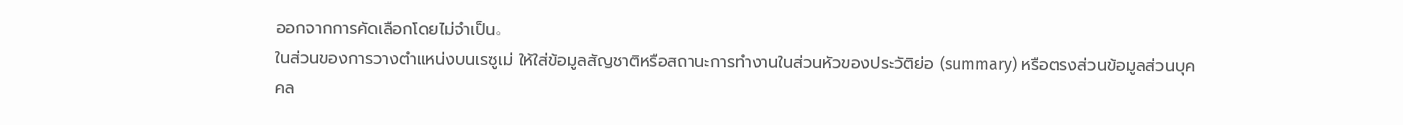ออกจากการคัดเลือกโดยไม่จำเป็น。
ในส่วนของการวางตำแหน่งบนเรซูเม่ ให้ใส่ข้อมูลสัญชาติหรือสถานะการทำงานในส่วนหัวของประวัติย่อ (summary) หรือตรงส่วนข้อมูลส่วนบุคคล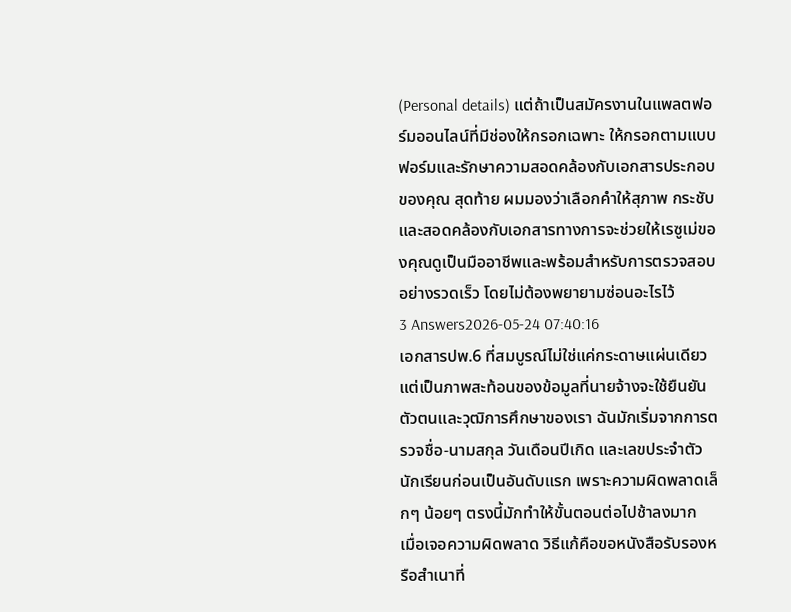(Personal details) แต่ถ้าเป็นสมัครงานในแพลตฟอร์มออนไลน์ที่มีช่องให้กรอกเฉพาะ ให้กรอกตามแบบฟอร์มและรักษาความสอดคล้องกับเอกสารประกอบของคุณ สุดท้าย ผมมองว่าเลือกคำให้สุภาพ กระชับ และสอดคล้องกับเอกสารทางการจะช่วยให้เรซูเม่ของคุณดูเป็นมืออาชีพและพร้อมสำหรับการตรวจสอบอย่างรวดเร็ว โดยไม่ต้องพยายามซ่อนอะไรไว้
3 Answers2026-05-24 07:40:16
เอกสารปพ.6 ที่สมบูรณ์ไม่ใช่แค่กระดาษแผ่นเดียว แต่เป็นภาพสะท้อนของข้อมูลที่นายจ้างจะใช้ยืนยันตัวตนและวุฒิการศึกษาของเรา ฉันมักเริ่มจากการตรวจชื่อ-นามสกุล วันเดือนปีเกิด และเลขประจำตัวนักเรียนก่อนเป็นอันดับแรก เพราะความผิดพลาดเล็กๆ น้อยๆ ตรงนี้มักทำให้ขั้นตอนต่อไปช้าลงมาก
เมื่อเจอความผิดพลาด วิธีแก้คือขอหนังสือรับรองหรือสำเนาที่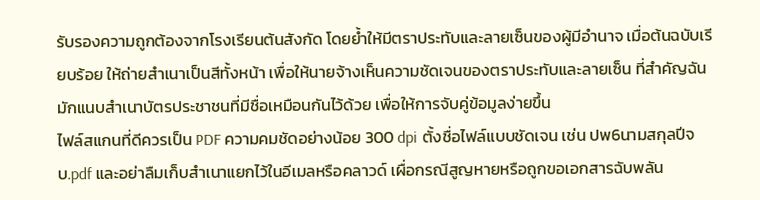รับรองความถูกต้องจากโรงเรียนต้นสังกัด โดยย้ำให้มีตราประทับและลายเซ็นของผู้มีอำนาจ เมื่อต้นฉบับเรียบร้อย ให้ถ่ายสำเนาเป็นสีทั้งหน้า เพื่อให้นายจ้างเห็นความชัดเจนของตราประทับและลายเซ็น ที่สำคัญฉันมักแนบสำเนาบัตรประชาชนที่มีชื่อเหมือนกันไว้ด้วย เพื่อให้การจับคู่ข้อมูลง่ายขึ้น
ไฟล์สแกนที่ดีควรเป็น PDF ความคมชัดอย่างน้อย 300 dpi ตั้งชื่อไฟล์แบบชัดเจน เช่น ปพ6นามสกุลปีจบ.pdf และอย่าลืมเก็บสำเนาแยกไว้ในอีเมลหรือคลาวด์ เผื่อกรณีสูญหายหรือถูกขอเอกสารฉับพลัน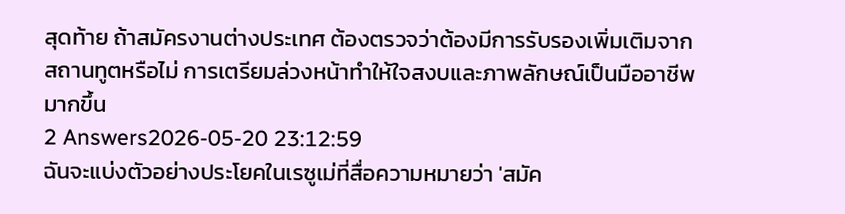สุดท้าย ถ้าสมัครงานต่างประเทศ ต้องตรวจว่าต้องมีการรับรองเพิ่มเติมจากสถานทูตหรือไม่ การเตรียมล่วงหน้าทำให้ใจสงบและภาพลักษณ์เป็นมืออาชีพมากขึ้น
2 Answers2026-05-20 23:12:59
ฉันจะแบ่งตัวอย่างประโยคในเรซูเม่ที่สื่อความหมายว่า 'สมัค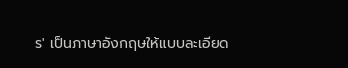ร' เป็นภาษาอังกฤษให้แบบละเอียด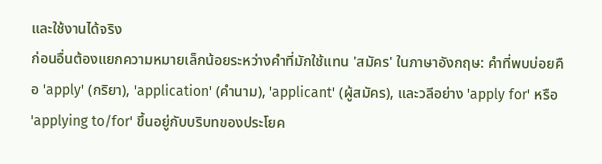และใช้งานได้จริง
ก่อนอื่นต้องแยกความหมายเล็กน้อยระหว่างคำที่มักใช้แทน 'สมัคร' ในภาษาอังกฤษ: คำที่พบบ่อยคือ 'apply' (กริยา), 'application' (คำนาม), 'applicant' (ผู้สมัคร), และวลีอย่าง 'apply for' หรือ 'applying to/for' ขึ้นอยู่กับบริบทของประโยค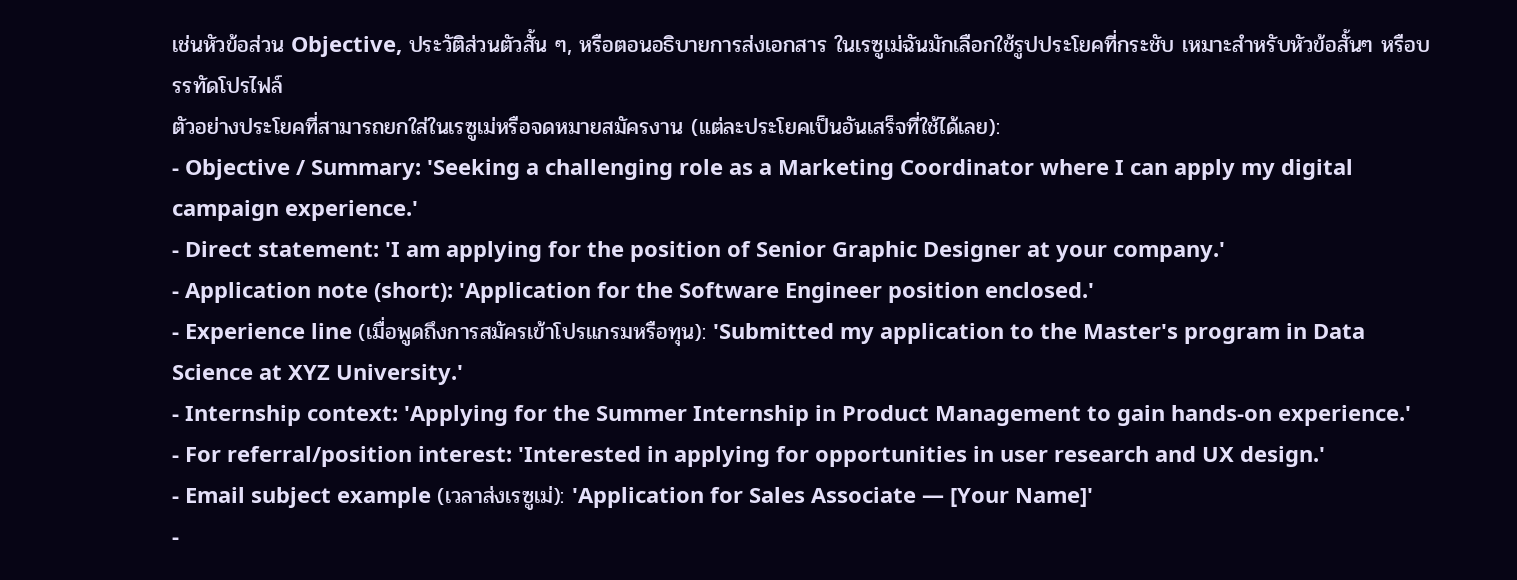เช่นหัวข้อส่วน Objective, ประวัติส่วนตัวสั้น ๆ, หรือตอนอธิบายการส่งเอกสาร ในเรซูเม่ฉันมักเลือกใช้รูปประโยคที่กระชับ เหมาะสำหรับหัวข้อสั้นๆ หรือบรรทัดโปรไฟล์
ตัวอย่างประโยคที่สามารถยกใส่ในเรซูเม่หรือจดหมายสมัครงาน (แต่ละประโยคเป็นอันเสร็จที่ใช้ได้เลย):
- Objective / Summary: 'Seeking a challenging role as a Marketing Coordinator where I can apply my digital campaign experience.'
- Direct statement: 'I am applying for the position of Senior Graphic Designer at your company.'
- Application note (short): 'Application for the Software Engineer position enclosed.'
- Experience line (เมื่อพูดถึงการสมัครเข้าโปรแกรมหรือทุน): 'Submitted my application to the Master's program in Data Science at XYZ University.'
- Internship context: 'Applying for the Summer Internship in Product Management to gain hands-on experience.'
- For referral/position interest: 'Interested in applying for opportunities in user research and UX design.'
- Email subject example (เวลาส่งเรซูเม่): 'Application for Sales Associate — [Your Name]'
-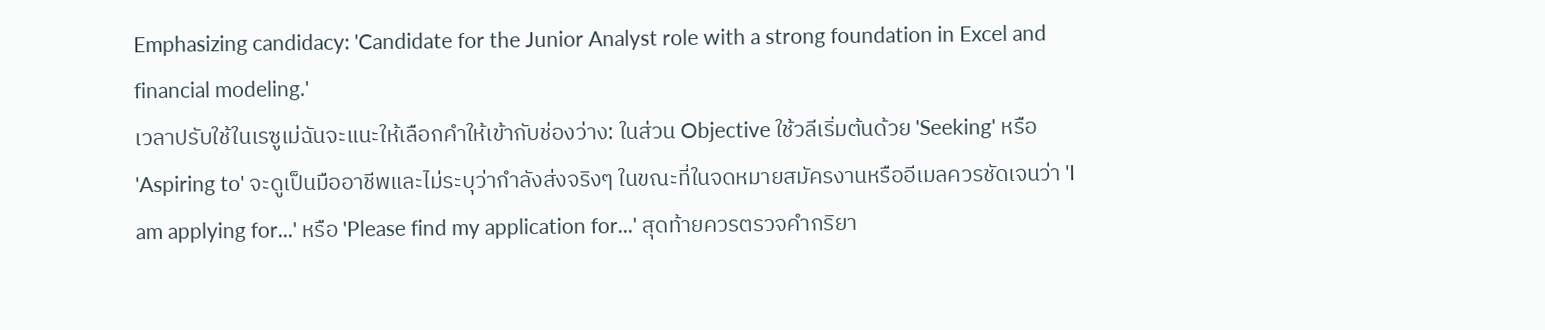Emphasizing candidacy: 'Candidate for the Junior Analyst role with a strong foundation in Excel and financial modeling.'
เวลาปรับใช้ในเรซูเม่ฉันจะแนะให้เลือกคำให้เข้ากับช่องว่าง: ในส่วน Objective ใช้วลีเริ่มต้นด้วย 'Seeking' หรือ 'Aspiring to' จะดูเป็นมืออาชีพและไม่ระบุว่ากำลังส่งจริงๆ ในขณะที่ในจดหมายสมัครงานหรืออีเมลควรชัดเจนว่า 'I am applying for...' หรือ 'Please find my application for...' สุดท้ายควรตรวจคำกริยา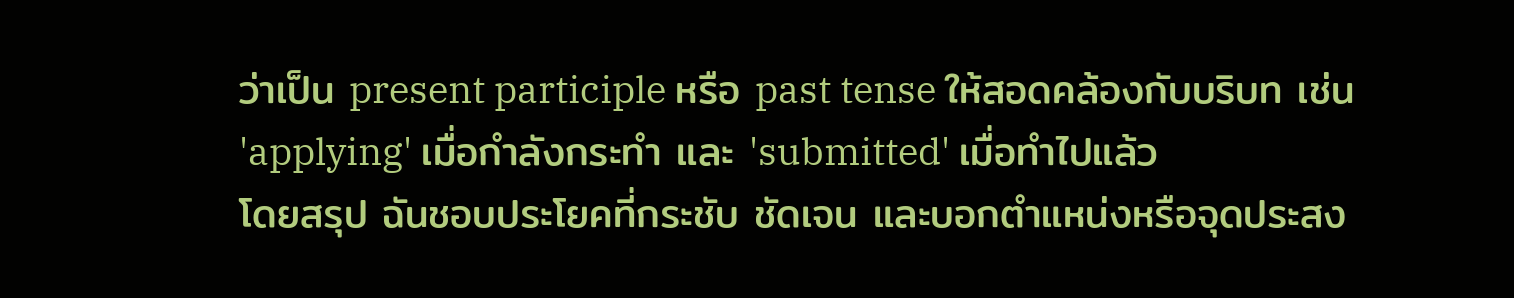ว่าเป็น present participle หรือ past tense ให้สอดคล้องกับบริบท เช่น 'applying' เมื่อกำลังกระทำ และ 'submitted' เมื่อทำไปแล้ว
โดยสรุป ฉันชอบประโยคที่กระชับ ชัดเจน และบอกตำแหน่งหรือจุดประสง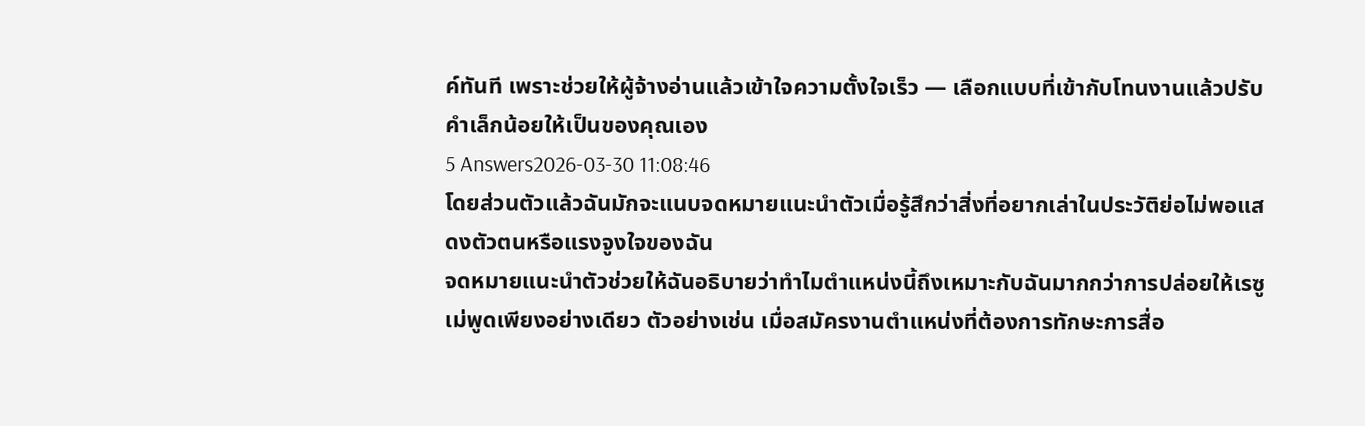ค์ทันที เพราะช่วยให้ผู้จ้างอ่านแล้วเข้าใจความตั้งใจเร็ว — เลือกแบบที่เข้ากับโทนงานแล้วปรับคำเล็กน้อยให้เป็นของคุณเอง
5 Answers2026-03-30 11:08:46
โดยส่วนตัวแล้วฉันมักจะแนบจดหมายแนะนำตัวเมื่อรู้สึกว่าสิ่งที่อยากเล่าในประวัติย่อไม่พอแสดงตัวตนหรือแรงจูงใจของฉัน
จดหมายแนะนำตัวช่วยให้ฉันอธิบายว่าทำไมตำแหน่งนี้ถึงเหมาะกับฉันมากกว่าการปล่อยให้เรซูเม่พูดเพียงอย่างเดียว ตัวอย่างเช่น เมื่อสมัครงานตำแหน่งที่ต้องการทักษะการสื่อ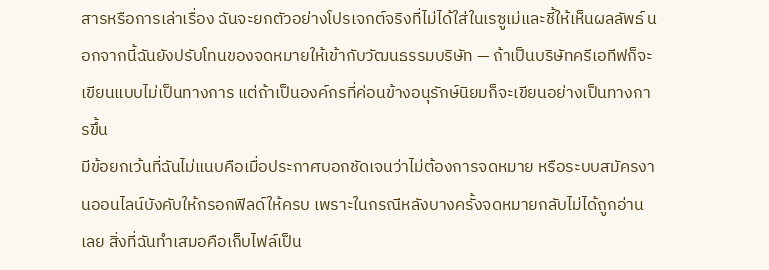สารหรือการเล่าเรื่อง ฉันจะยกตัวอย่างโปรเจกต์จริงที่ไม่ได้ใส่ในเรซูเม่และชี้ให้เห็นผลลัพธ์ นอกจากนี้ฉันยังปรับโทนของจดหมายให้เข้ากับวัฒนธรรมบริษัท — ถ้าเป็นบริษัทครีเอทีฟก็จะเขียนแบบไม่เป็นทางการ แต่ถ้าเป็นองค์กรที่ค่อนข้างอนุรักษ์นิยมก็จะเขียนอย่างเป็นทางการขึ้น
มีข้อยกเว้นที่ฉันไม่แนบคือเมื่อประกาศบอกชัดเจนว่าไม่ต้องการจดหมาย หรือระบบสมัครงานออนไลน์บังคับให้กรอกฟิลด์ให้ครบ เพราะในกรณีหลังบางครั้งจดหมายกลับไม่ได้ถูกอ่านเลย สิ่งที่ฉันทำเสมอคือเก็บไฟล์เป็น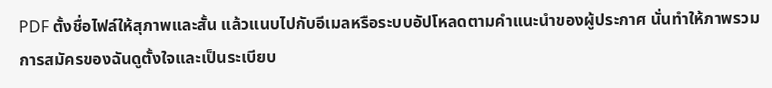PDF ตั้งชื่อไฟล์ให้สุภาพและสั้น แล้วแนบไปกับอีเมลหรือระบบอัปโหลดตามคำแนะนำของผู้ประกาศ นั่นทำให้ภาพรวมการสมัครของฉันดูตั้งใจและเป็นระเบียบ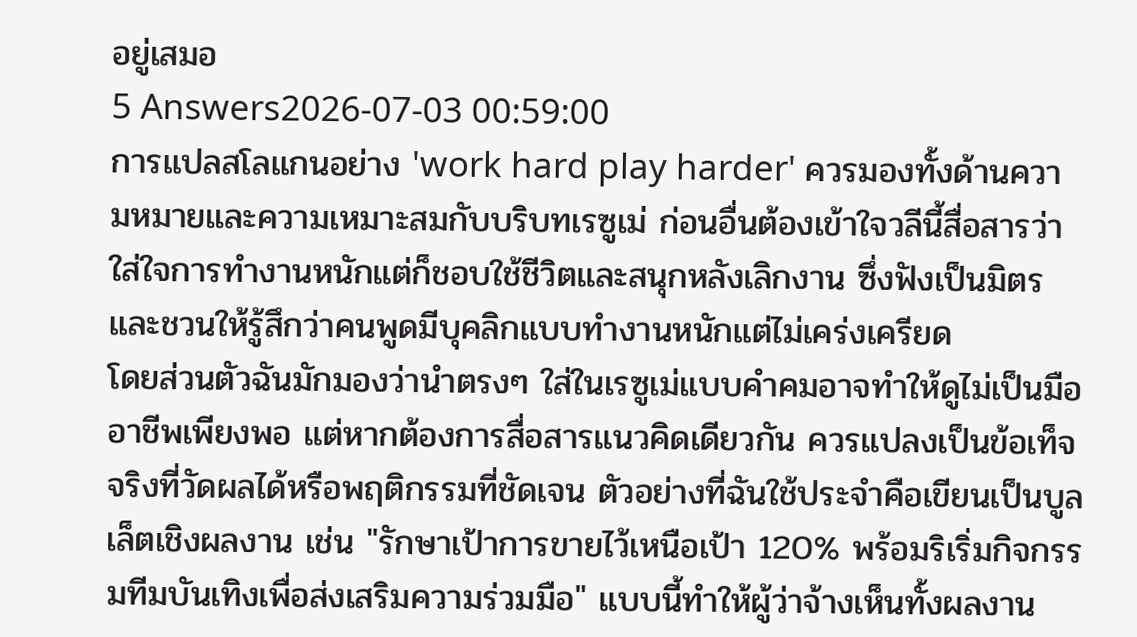อยู่เสมอ
5 Answers2026-07-03 00:59:00
การแปลสโลแกนอย่าง 'work hard play harder' ควรมองทั้งด้านความหมายและความเหมาะสมกับบริบทเรซูเม่ ก่อนอื่นต้องเข้าใจวลีนี้สื่อสารว่าใส่ใจการทำงานหนักแต่ก็ชอบใช้ชีวิตและสนุกหลังเลิกงาน ซึ่งฟังเป็นมิตรและชวนให้รู้สึกว่าคนพูดมีบุคลิกแบบทำงานหนักแต่ไม่เคร่งเครียด
โดยส่วนตัวฉันมักมองว่านำตรงๆ ใส่ในเรซูเม่แบบคำคมอาจทำให้ดูไม่เป็นมืออาชีพเพียงพอ แต่หากต้องการสื่อสารแนวคิดเดียวกัน ควรแปลงเป็นข้อเท็จจริงที่วัดผลได้หรือพฤติกรรมที่ชัดเจน ตัวอย่างที่ฉันใช้ประจำคือเขียนเป็นบูลเล็ตเชิงผลงาน เช่น "รักษาเป้าการขายไว้เหนือเป้า 120% พร้อมริเริ่มกิจกรรมทีมบันเทิงเพื่อส่งเสริมความร่วมมือ" แบบนี้ทำให้ผู้ว่าจ้างเห็นทั้งผลงาน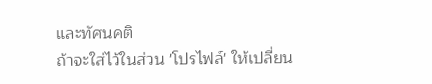และทัศนคติ
ถ้าจะใส่ไว้ในส่วน 'โปรไฟล์' ให้เปลี่ยน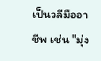เป็นวลีมืออาชีพ เช่น "มุ่ง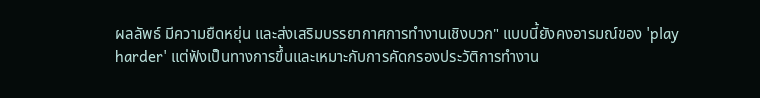ผลลัพธ์ มีความยืดหยุ่น และส่งเสริมบรรยากาศการทำงานเชิงบวก" แบบนี้ยังคงอารมณ์ของ 'play harder' แต่ฟังเป็นทางการขึ้นและเหมาะกับการคัดกรองประวัติการทำงาน